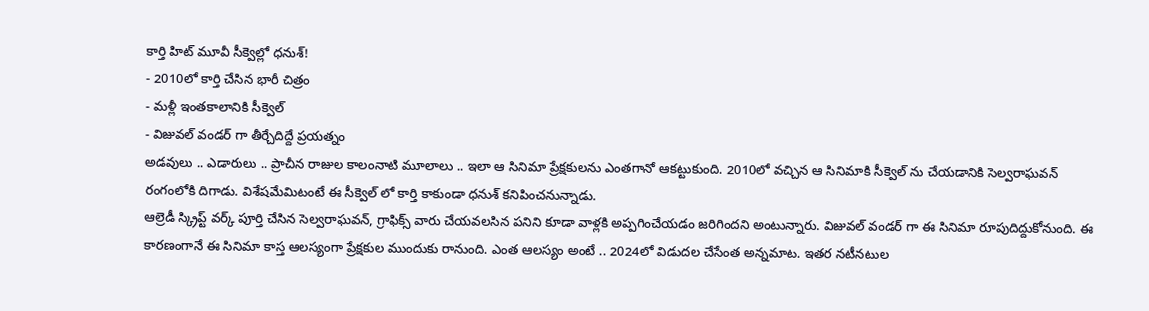కార్తి హిట్ మూవీ సీక్వెల్లో ధనుశ్!
- 2010లో కార్తి చేసిన భారీ చిత్రం
- మళ్లీ ఇంతకాలానికి సీక్వెల్
- విజువల్ వండర్ గా తీర్చేదిద్దే ప్రయత్నం
అడవులు .. ఎడారులు .. ప్రాచీన రాజుల కాలంనాటి మూలాలు .. ఇలా ఆ సినిమా ప్రేక్షకులను ఎంతగానో ఆకట్టుకుంది. 2010లో వచ్చిన ఆ సినిమాకి సీక్వెల్ ను చేయడానికి సెల్వరాఘవన్ రంగంలోకి దిగాడు. విశేషమేమిటంటే ఈ సీక్వెల్ లో కార్తి కాకుండా ధనుశ్ కనిపించనున్నాడు.
ఆల్రెడీ స్క్రిప్ట్ వర్క్ పూర్తి చేసిన సెల్వరాఘవన్, గ్రాఫిక్స్ వారు చేయవలసిన పనిని కూడా వాళ్లకి అప్పగించేయడం జరిగిందని అంటున్నారు. విజువల్ వండర్ గా ఈ సినిమా రూపుదిద్దుకోనుంది. ఈ కారణంగానే ఈ సినిమా కాస్త ఆలస్యంగా ప్రేక్షకుల ముందుకు రానుంది. ఎంత ఆలస్యం అంటే .. 2024లో విడుదల చేసేంత అన్నమాట. ఇతర నటీనటుల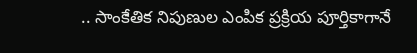.. సాంకేతిక నిపుణుల ఎంపిక ప్రక్రియ పూర్తికాగానే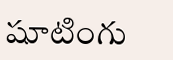షూటింగు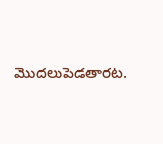మొదలుపెడతారట.